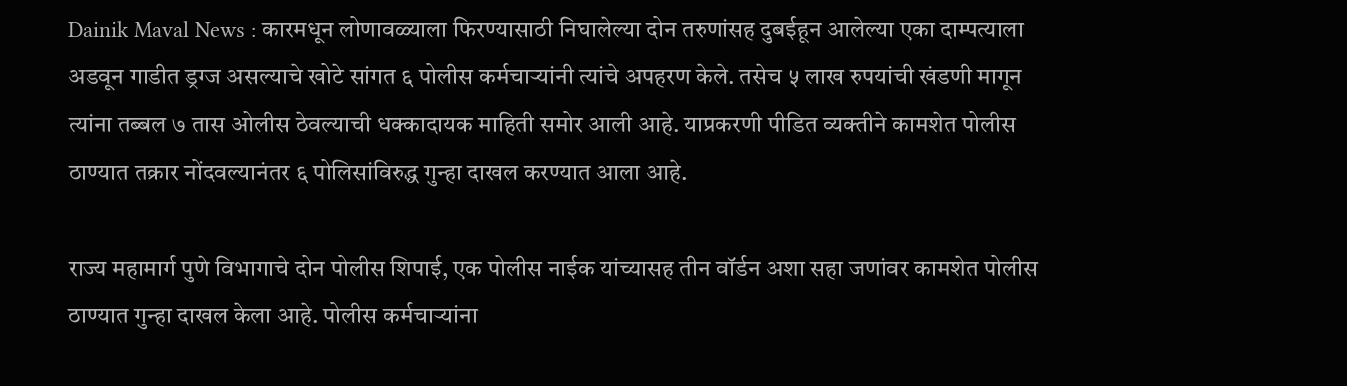Dainik Maval News : कारमधून लोणावळ्याला फिरण्यासाठी निघालेल्या दोन तरुणांसह दुबईहून आलेल्या एका दाम्पत्याला अडवून गाडीत ड्रग्ज असल्याचे खोटे सांगत ६ पोलीस कर्मचाऱ्यांनी त्यांचे अपहरण केले. तसेच ५ लाख रुपयांची खंडणी मागून त्यांना तब्बल ७ तास ओलीस ठेवल्याची धक्कादायक माहिती समोर आली आहे. याप्रकरणी पीडित व्यक्तीने कामशेत पोलीस ठाण्यात तक्रार नोंदवल्यानंतर ६ पोलिसांविरुद्ध गुन्हा दाखल करण्यात आला आहे.

राज्य महामार्ग पुणे विभागाचे दोन पोलीस शिपाई, एक पोलीस नाईक यांच्यासह तीन वॉर्डन अशा सहा जणांवर कामशेत पोलीस ठाण्यात गुन्हा दाखल केला आहे. पोलीस कर्मचाऱ्यांना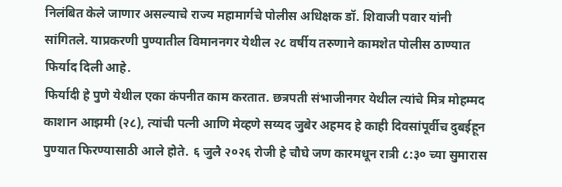निलंबित केले जाणार असल्याचे राज्य महामार्गचे पोलीस अधिक्षक डॉ. शिवाजी पवार यांनी सांगितले. याप्रकरणी पुण्यातील विमाननगर येथील २८ वर्षीय तरुणाने कामशेत पोलीस ठाण्यात फिर्याद दिली आहे.
फिर्यादी हे पुणे येथील एका कंपनीत काम करतात. छत्रपती संभाजीनगर येथील त्यांचे मित्र मोहम्मद काशान आझमी (२८), त्यांची पत्नी आणि मेव्हणे सय्यद जुबेर अहमद हे काही दिवसांपूर्वीच दुबईहून पुण्यात फिरण्यासाठी आले होते. ६ जुलै २०२६ रोजी हे चौघे जण कारमधून रात्री ८:३० च्या सुमारास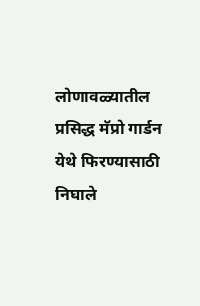लोणावळ्यातील प्रसिद्ध मॅप्रो गार्डन येथे फिरण्यासाठी निघाले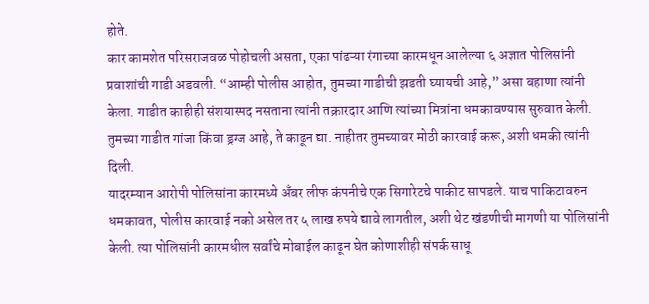होते.
कार कामशेत परिसराजवळ पोहोचली असता, एका पांढऱ्या रंगाच्या कारमधून आलेल्या ६ अज्ञात पोलिसांनी प्रवाशांची गाडी अडवली. “आम्ही पोलीस आहोत, तुमच्या गाडीची झडती घ्यायची आहे,” असा बहाणा त्यांनी केला. गाडीत काहीही संशयास्पद नसताना त्यांनी तक्रारदार आणि त्यांच्या मित्रांना धमकावण्यास सुरुवात केली. तुमच्या गाडीत गांजा किंवा ड्रग्ज आहे, ते काढून द्या. नाहीतर तुमच्यावर मोठी कारवाई करू, अशी धमकी त्यांनी दिली.
यादरम्यान आरोपी पोलिसांना कारमध्ये अँबर लीफ कंपनीचे एक सिगारेटचे पाकीट सापडले. याच पाकिटावरुन धमकावत, पोलीस कारवाई नको असेल तर ५ लाख रुपये द्यावे लागतील, अशी थेट खंडणीची मागणी या पोलिसांनी केली. त्या पोलिसांनी कारमधील सर्वांचे मोबाईल काढून घेत कोणाशीही संपर्क साधू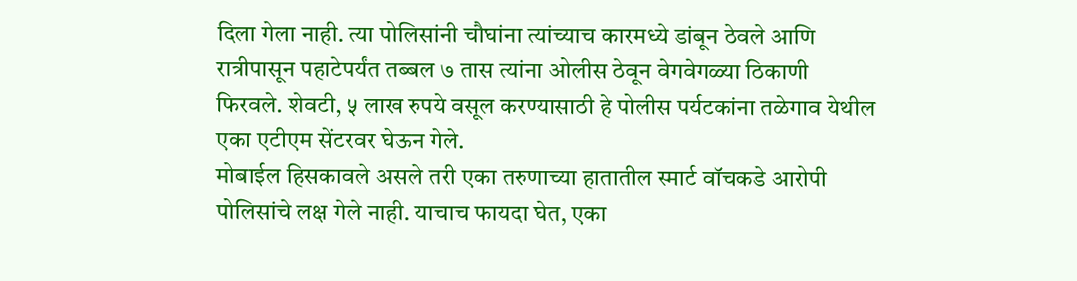दिला गेला नाही. त्या पोलिसांनी चौघांना त्यांच्याच कारमध्ये डांबून ठेवले आणि रात्रीपासून पहाटेपर्यंत तब्बल ७ तास त्यांना ओलीस ठेवून वेगवेगळ्या ठिकाणी फिरवले. शेवटी, ५ लाख रुपये वसूल करण्यासाठी हे पोलीस पर्यटकांना तळेगाव येथील एका एटीएम सेंटरवर घेऊन गेले.
मोबाईल हिसकावले असले तरी एका तरुणाच्या हातातील स्मार्ट वॉचकडे आरोपी पोलिसांचे लक्ष गेले नाही. याचाच फायदा घेत, एका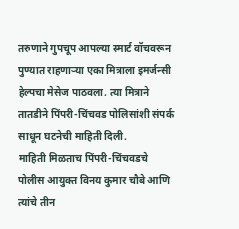तरुणाने गुपचूप आपल्या स्मार्ट वॉचवरून पुण्यात राहणाऱ्या एका मित्राला इमर्जन्सी हेल्पचा मेसेज पाठवला. त्या मित्राने तातडीने पिंपरी-चिंचवड पोलिसांशी संपर्क साधून घटनेची माहिती दिली.
माहिती मिळताच पिंपरी-चिंचवडचे पोलीस आयुक्त विनय कुमार चौबे आणि त्यांचे तीन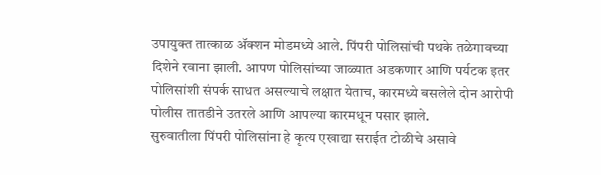उपायुक्त तात्काळ ॲक्शन मोडमध्ये आले. पिंपरी पोलिसांची पथके तळेगावच्या दिशेने रवाना झाली. आपण पोलिसांच्या जाळ्यात अडकणार आणि पर्यटक इतर पोलिसांशी संपर्क साधत असल्याचे लक्षात येताच, कारमध्ये बसलेले दोन आरोपी पोलीस तातडीने उतरले आणि आपल्या कारमधून पसार झाले.
सुरुवातीला पिंपरी पोलिसांना हे कृत्य एखाद्या सराईत टोळीचे असावे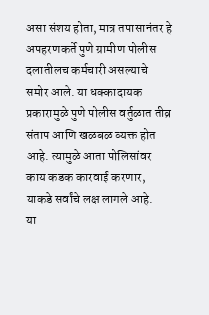असा संशय होता, मात्र तपासानंतर हे अपहरणकर्ते पुणे ग्रामीण पोलीस दलातीलच कर्मचारी असल्याचे समोर आले. या धक्कादायक प्रकारामुळे पुणे पोलीस वर्तुळात तीव्र संताप आणि खळबळ व्यक्त होत आहे. त्यामुळे आता पोलिसांवर काय कडक कारवाई करणार, याकडे सर्वांचे लक्ष लागले आहे.
या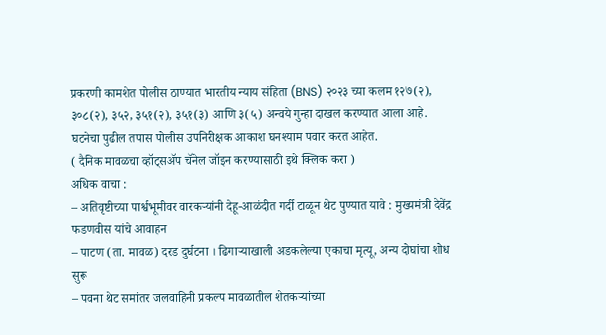प्रकरणी कामशेत पोलीस ठाण्यात भारतीय न्याय संहिता (BNS) २०२३ च्या कलम १२७(२), ३०८(२), ३५२, ३५१(२), ३५१(३) आणि ३(५) अन्वये गुन्हा दाखल करण्यात आला आहे. घटनेचा पुढील तपास पोलीस उपनिरीक्षक आकाश घनश्याम पवार करत आहेत.
( दैनिक मावळचा व्हॉट्सॲप चॅनेल जॉइन करण्यासाठी इथे क्लिक करा )
अधिक वाचा :
– अतिवृष्टीच्या पार्श्वभूमीवर वारकऱ्यांनी देहू-आळंदीत गर्दी टाळून थेट पुण्यात यावे : मुख्यमंत्री देवेंद्र फडणवीस यांचे आवाहन
– पाटण (ता. मावळ) दरड दुर्घटना । ढिगाऱ्याखाली अडकलेल्या एकाचा मृत्यू, अन्य दोघांचा शोध सुरू
– पवना थेट समांतर जलवाहिनी प्रकल्प मावळातील शेतकऱ्यांच्या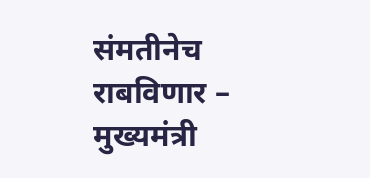संमतीनेच राबविणार – मुख्यमंत्री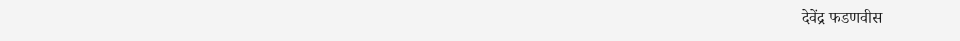देवेंद्र फडणवीस